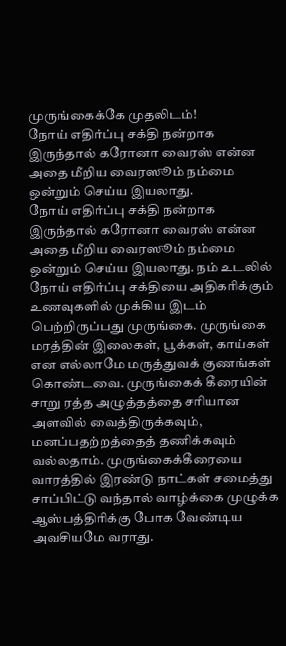முருங்கைக்கே முதலிடம்!
நோய் எதிர்ப்பு சக்தி நன்றாக இருந்தால் கரோனா வைரஸ் என்ன அதை மீறிய வைரஸூம் நம்மை ஒன்றும் செய்ய இயலாது.
நோய் எதிர்ப்பு சக்தி நன்றாக இருந்தால் கரோனா வைரஸ் என்ன அதை மீறிய வைரஸூம் நம்மை ஒன்றும் செய்ய இயலாது. நம் உடலில் நோய் எதிர்ப்பு சக்தியை அதிகரிக்கும் உணவுகளில் முக்கிய இடம் பெற்றிருப்பது முருங்கை. முருங்கை மரத்தின் இலைகள், பூக்கள், காய்கள் என எல்லாமே மருத்துவக் குணங்கள் கொண்டவை. முருங்கைக் கீரையின் சாறு ரத்த அழுத்தத்தை சரியான அளவில் வைத்திருக்கவும், மனப்பதற்றத்தைத் தணிக்கவும் வல்லதாம். முருங்கைக்கீரையை வாரத்தில் இரண்டு நாட்கள் சமைத்து சாப்பிட்டு வந்தால் வாழ்க்கை முழுக்க ஆஸ்பத்திரிக்கு போக வேண்டிய அவசியமே வராது.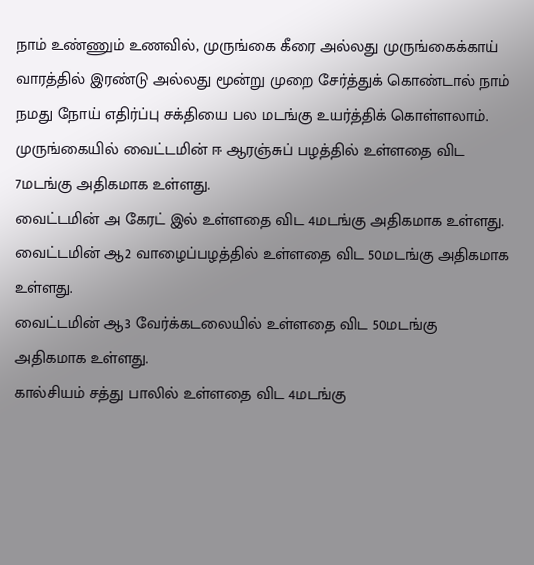நாம் உண்ணும் உணவில், முருங்கை கீரை அல்லது முருங்கைக்காய் வாரத்தில் இரண்டு அல்லது மூன்று முறை சேர்த்துக் கொண்டால் நாம் நமது நோய் எதிர்ப்பு சக்தியை பல மடங்கு உயர்த்திக் கொள்ளலாம்.
முருங்கையில் வைட்டமின் ஈ ஆரஞ்சுப் பழத்தில் உள்ளதை விட 7மடங்கு அதிகமாக உள்ளது.
வைட்டமின் அ கேரட் இல் உள்ளதை விட 4மடங்கு அதிகமாக உள்ளது.
வைட்டமின் ஆ2 வாழைப்பழத்தில் உள்ளதை விட 50மடங்கு அதிகமாக உள்ளது.
வைட்டமின் ஆ3 வேர்க்கடலையில் உள்ளதை விட 50மடங்கு அதிகமாக உள்ளது.
கால்சியம் சத்து பாலில் உள்ளதை விட 4மடங்கு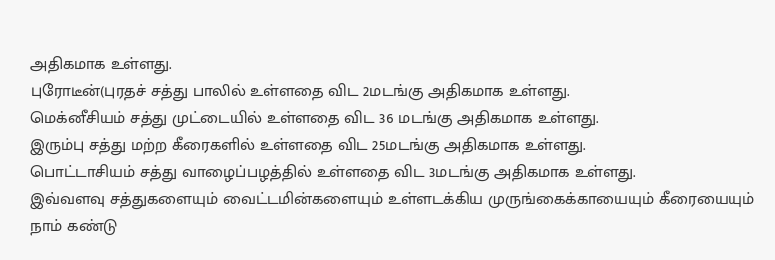அதிகமாக உள்ளது.
புரோடீன்(புரதச் சத்து பாலில் உள்ளதை விட 2மடங்கு அதிகமாக உள்ளது.
மெக்னீசியம் சத்து முட்டையில் உள்ளதை விட 36 மடங்கு அதிகமாக உள்ளது.
இரும்பு சத்து மற்ற கீரைகளில் உள்ளதை விட 25மடங்கு அதிகமாக உள்ளது.
பொட்டாசியம் சத்து வாழைப்பழத்தில் உள்ளதை விட 3மடங்கு அதிகமாக உள்ளது.
இவ்வளவு சத்துகளையும் வைட்டமின்களையும் உள்ளடக்கிய முருங்கைக்காயையும் கீரையையும் நாம் கண்டு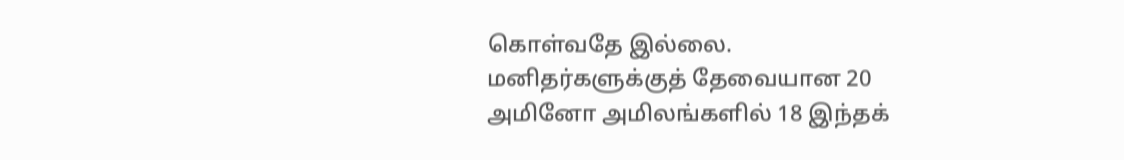கொள்வதே இல்லை.
மனிதர்களுக்குத் தேவையான 20 அமினோ அமிலங்களில் 18 இந்தக்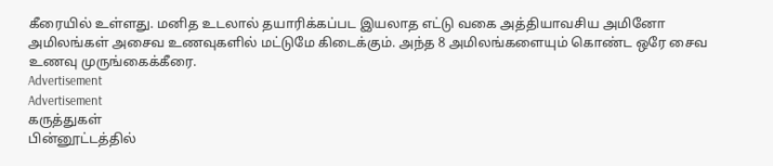கீரையில் உள்ளது. மனித உடலால் தயாரிக்கப்பட இயலாத எட்டு வகை அத்தியாவசிய அமினோ அமிலங்கள் அசைவ உணவுகளில் மட்டுமே கிடைக்கும். அந்த 8 அமிலங்களையும் கொண்ட ஒரே சைவ உணவு முருங்கைக்கீரை.
Advertisement
Advertisement
கருத்துகள்
பின்னூட்டத்தில்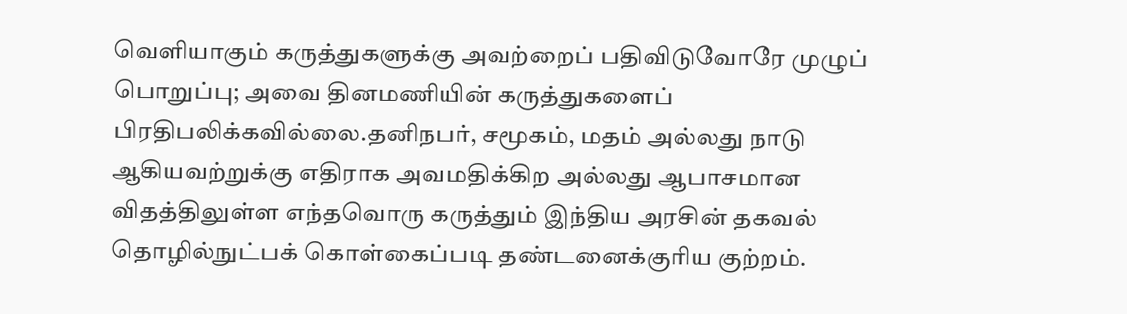வெளியாகும் கருத்துகளுக்கு அவற்றைப் பதிவிடுவோரே முழுப் பொறுப்பு; அவை தினமணியின் கருத்துகளைப் பிரதிபலிக்கவில்லை.தனிநபர், சமூகம், மதம் அல்லது நாடு ஆகியவற்றுக்கு எதிராக அவமதிக்கிற அல்லது ஆபாசமான விதத்திலுள்ள எந்தவொரு கருத்தும் இந்திய அரசின் தகவல் தொழில்நுட்பக் கொள்கைப்படி தண்டனைக்குரிய குற்றம்.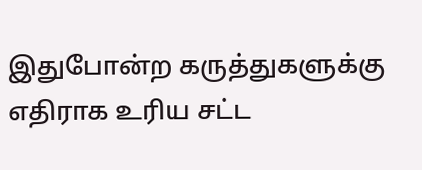இதுபோன்ற கருத்துகளுக்கு எதிராக உரிய சட்ட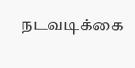நடவடிக்கை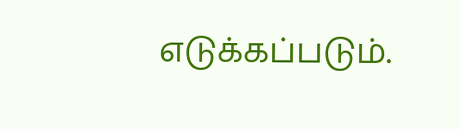எடுக்கப்படும்.